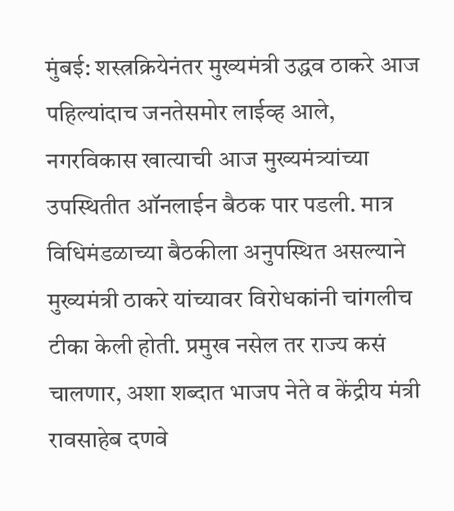मुंबई: शस्त्रक्रियेनंतर मुख्यमंत्री उद्धव ठाकरे आज पहिल्यांदाच जनतेसमोर लाईव्ह आले, नगरविकास खात्याची आज मुख्यमंत्र्यांच्या उपस्थितीत ऑनलाईन बैठक पार पडली. मात्र विधिमंडळाच्या बैठकीला अनुपस्थित असल्याने मुख्यमंत्री ठाकरे यांच्यावर विरोधकांनी चांगलीच टीका केली होती. प्रमुख नसेल तर राज्य कसं चालणार, अशा शब्दात भाजप नेते व केंद्रीय मंत्री रावसाहेब दणवे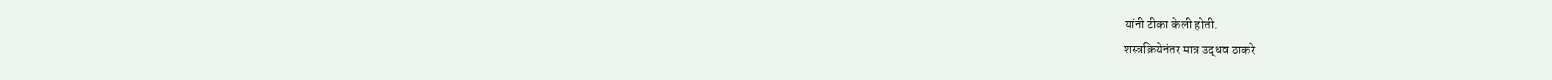यांनी टीका केली होती.
शस्त्रक्रियेनंतर मात्र उद्धव ठाकरे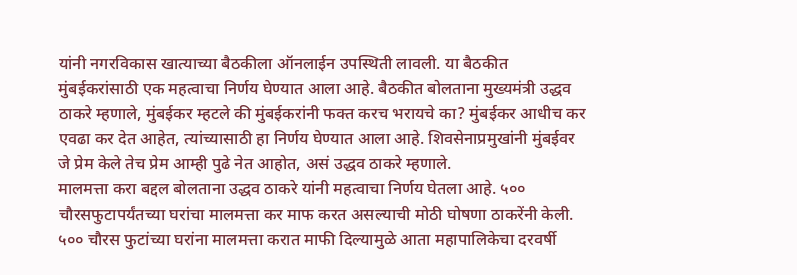यांनी नगरविकास खात्याच्या बैठकीला ऑनलाईन उपस्थिती लावली. या बैठकीत मुंबईकरांसाठी एक महत्वाचा निर्णय घेण्यात आला आहे. बैठकीत बोलताना मुख्यमंत्री उद्धव ठाकरे म्हणाले, मुंबईकर म्हटले की मुंबईकरांनी फक्त करच भरायचे का? मुंबईकर आधीच कर एवढा कर देत आहेत, त्यांच्यासाठी हा निर्णय घेण्यात आला आहे. शिवसेनाप्रमुखांनी मुंबईवर जे प्रेम केले तेच प्रेम आम्ही पुढे नेत आहोत, असं उद्धव ठाकरे म्हणाले.
मालमत्ता करा बद्दल बोलताना उद्धव ठाकरे यांनी महत्वाचा निर्णय घेतला आहे. ५०० चौरसफुटापर्यंतच्या घरांचा मालमत्ता कर माफ करत असल्याची मोठी घोषणा ठाकरेंनी केली. ५०० चौरस फुटांच्या घरांना मालमत्ता करात माफी दिल्यामुळे आता महापालिकेचा दरवर्षी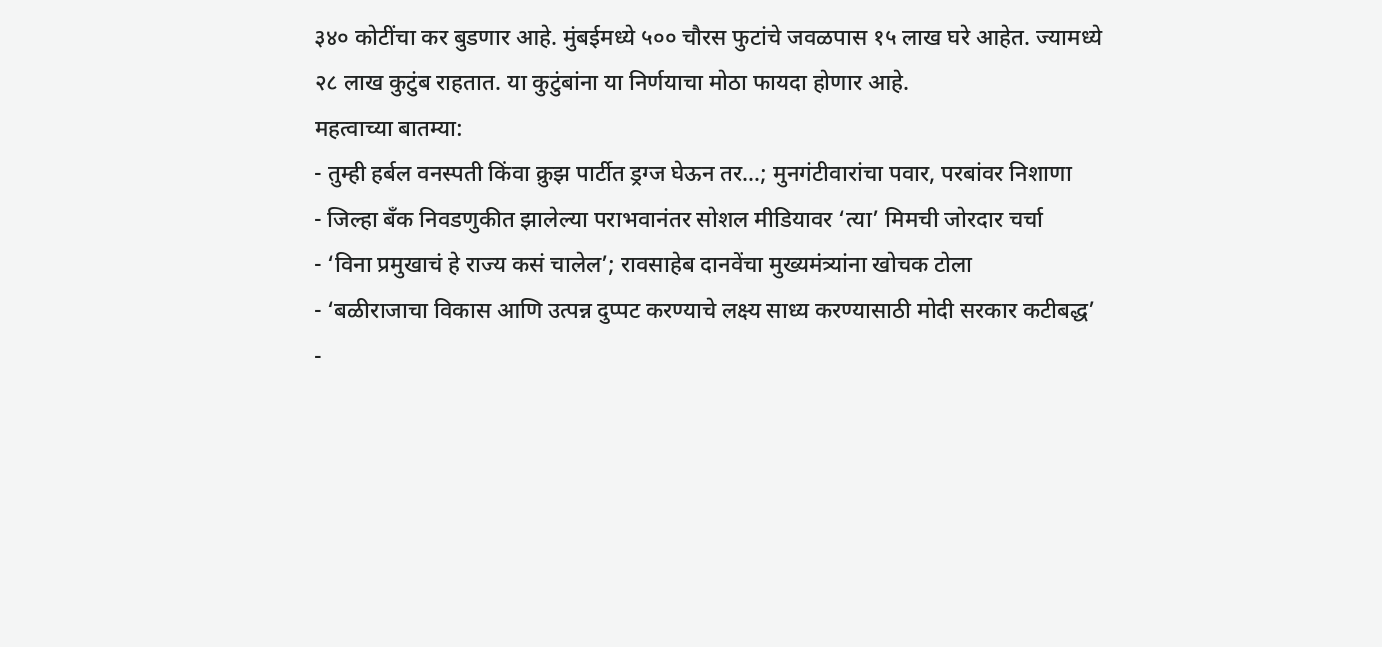३४० कोटींचा कर बुडणार आहे. मुंबईमध्ये ५०० चौरस फुटांचे जवळपास १५ लाख घरे आहेत. ज्यामध्ये २८ लाख कुटुंब राहतात. या कुटुंबांना या निर्णयाचा मोठा फायदा होणार आहे.
महत्वाच्या बातम्या:
- तुम्ही हर्बल वनस्पती किंवा क्रुझ पार्टीत ड्रग्ज घेऊन तर…; मुनगंटीवारांचा पवार, परबांवर निशाणा
- जिल्हा बँक निवडणुकीत झालेल्या पराभवानंतर सोशल मीडियावर ‘त्या’ मिमची जोरदार चर्चा
- ‘विना प्रमुखाचं हे राज्य कसं चालेल’; रावसाहेब दानवेंचा मुख्यमंत्र्यांना खोचक टोला
- ‘बळीराजाचा विकास आणि उत्पन्न दुप्पट करण्याचे लक्ष्य साध्य करण्यासाठी मोदी सरकार कटीबद्ध’
-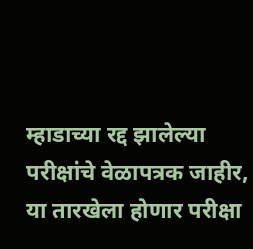म्हाडाच्या रद्द झालेल्या परीक्षांचे वेळापत्रक जाहीर, या तारखेला होणार परीक्षा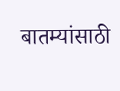बातम्यांसाठी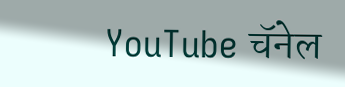YouTube चॅनेल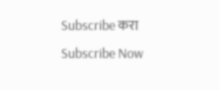Subscribe करा
Subscribe Now